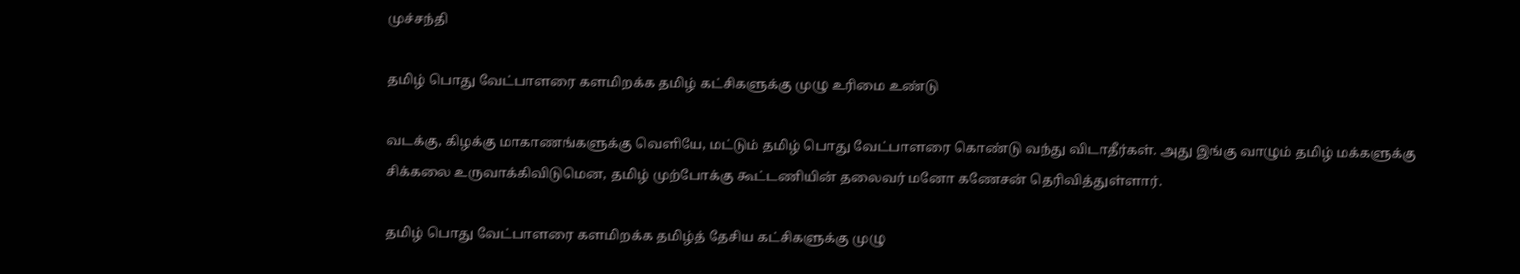முச்சந்தி

தமிழ் பொது வேட்பாளரை களமிறக்க தமிழ் கட்சிகளுக்கு முழு உரிமை உண்டு

வடக்கு, கிழக்கு மாகாணங்களுக்கு வெளியே, மட்டும் தமிழ் பொது வேட்பாளரை கொண்டு வந்து விடாதீர்கள். அது இங்கு வாழும் தமிழ் மக்களுக்கு சிக்கலை உருவாக்கிவிடுமென, தமிழ் முற்போக்கு கூட்டணியின் தலைவர் மனோ கணேசன் தெரிவித்துள்ளார்.

தமிழ் பொது வேட்பாளரை களமிறக்க தமிழ்த் தேசிய கட்சிகளுக்கு முழு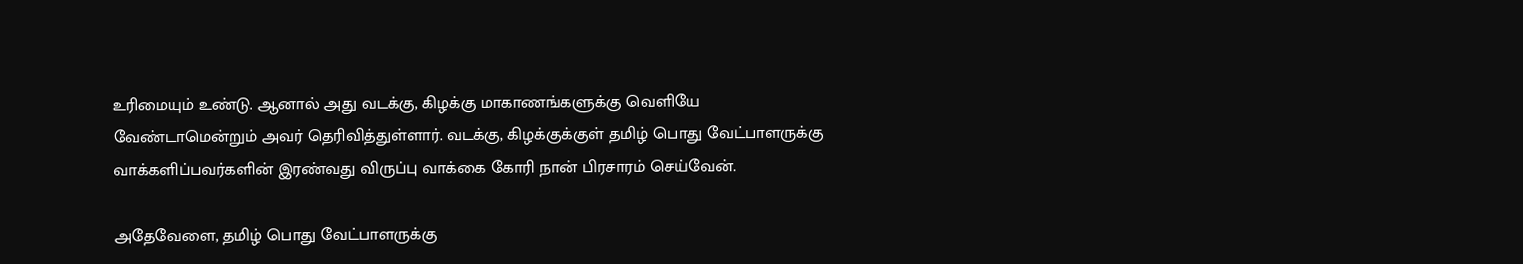உரிமையும் உண்டு. ஆனால் அது வடக்கு, கிழக்கு மாகாணங்களுக்கு வெளியே வேண்டாமென்றும் அவர் தெரிவித்துள்ளார். வடக்கு, கிழக்குக்குள் தமிழ் பொது வேட்பாளருக்கு வாக்களிப்பவர்களின் இரண்வது விருப்பு வாக்கை கோரி நான் பிரசாரம் செய்வேன்.

அதேவேளை, தமிழ் பொது வேட்பாளருக்கு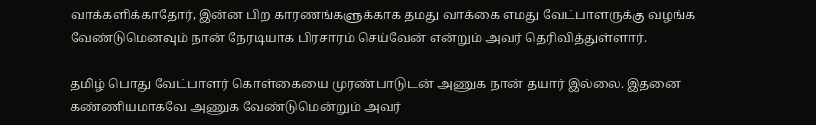வாக்களிக்காதோர், இன்ன பிற காரணங்களுக்காக தமது வாக்கை எமது வேட்பாளருக்கு வழங்க வேண்டுமெனவும் நான் நேரடியாக பிரசாரம் செய்வேன் என்றும் அவர் தெரிவித்துள்ளார்.

தமிழ் பொது வேட்பாளர் கொள்கையை முரண்பாடுடன் அணுக நான் தயார் இல்லை. இதனை கண்ணியமாகவே அணுக வேண்டுமென்றும் அவர்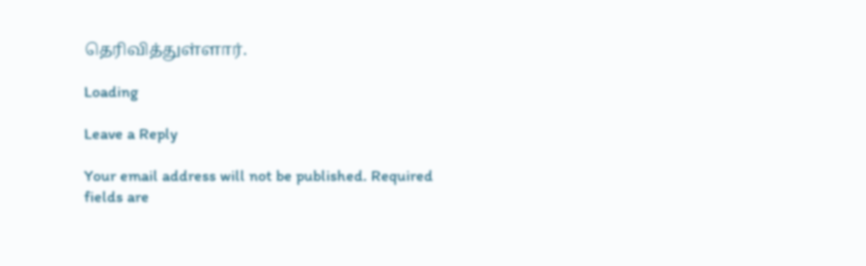தெரிவித்துள்ளார்.

Loading

Leave a Reply

Your email address will not be published. Required fields are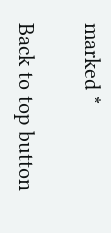marked *

Back to top button